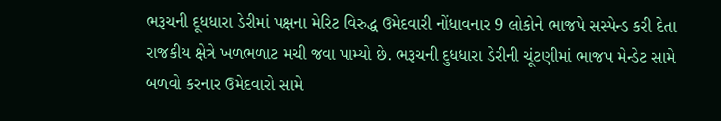ભરૂચની દૂધધારા ડેરીમાં પક્ષના મેરિટ વિરુદ્ધ ઉમેદવારી નોંધાવનાર 9 લોકોને ભાજપે સસ્પેન્ડ કરી દેતા રાજકીય ક્ષેત્રે ખળભળાટ મચી જવા પામ્યો છે. ભરૂચની દુધધારા ડેરીની ચૂંટણીમાં ભાજપ મેન્ડેટ સામે બળવો કરનાર ઉમેદવારો સામે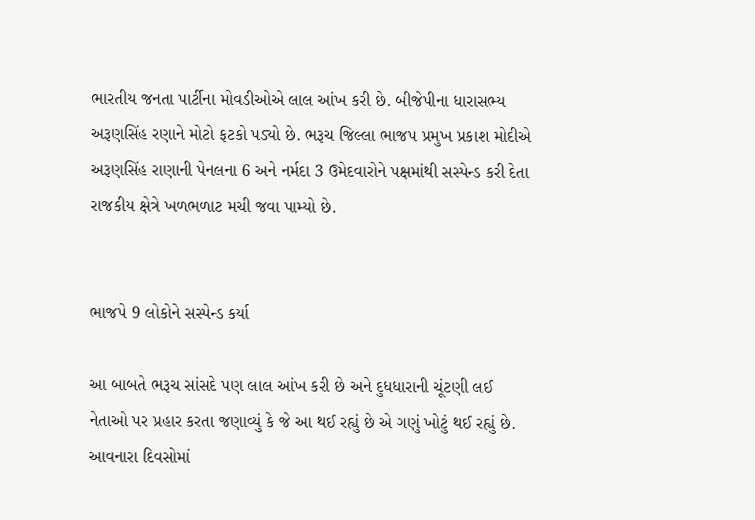ભારતીય જનતા પાર્ટીના મોવડીઓએ લાલ આંખ કરી છે. બીજેપીના ધારાસભ્ય અરૂણસિંહ રણાને મોટો ફટકો પડ્યો છે. ભરૂચ જિલ્લા ભાજપ પ્રમુખ પ્રકાશ મોદીએ અરૂણસિંહ રાણાની પેનલના 6 અને નર્મદા 3 ઉમેદવારોને પક્ષમાંથી સસ્પેન્ડ કરી દેતા રાજકીય ક્ષેત્રે ખળભળાટ મચી જવા પામ્યો છે.


ભાજપે 9 લોકોને સસ્પેન્ડ કર્યા

આ બાબતે ભરૂચ સાંસદે પણ લાલ આંખ કરી છે અને દુધધારાની ચૂંટણી લઈ નેતાઓ પર પ્રહાર કરતા જણાવ્યું કે જે આ થઈ રહ્યું છે એ ગણું ખોટું થઈ રહ્યું છે. આવનારા દિવસોમાં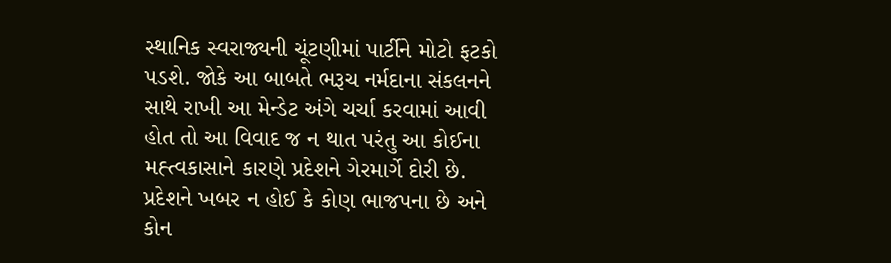સ્થાનિક સ્વરાજ્યની ચૂંટણીમાં પાર્ટીને મોટો ફટકો પડશે. જોકે આ બાબતે ભરૂચ નર્મદાના સંકલનને સાથે રાખી આ મેન્ડેટ અંગે ચર્ચા કરવામાં આવી હોત તો આ વિવાદ જ ન થાત પરંતુ આ કોઈના મહ્ત્વકાસાને કારણે પ્રદેશને ગેરમાર્ગે દોરી છે. પ્રદેશને ખબર ન હોઈ કે કોણ ભાજપના છે અને કોન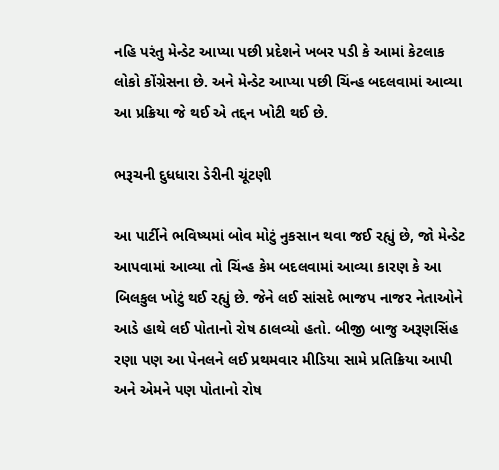નહિ પરંતુ મેન્ડેટ આપ્યા પછી પ્રદેશને ખબર પડી કે આમાં કેટલાક લોકો કોંગ્રેસના છે. અને મેન્ડેટ આપ્યા પછી ચિંન્હ બદલવામાં આવ્યા આ પ્રક્રિયા જે થઈ એ તદ્દન ખોટી થઈ છે.

ભરૂચની દુધધારા ડેરીની ચૂંટણી

આ પાર્ટીને ભવિષ્યમાં બોવ મોટું નુકસાન થવા જઈ રહ્યું છે, જો મેન્ડેટ આપવામાં આવ્યા તો ચિંન્હ કેમ બદલવામાં આવ્યા કારણ કે આ બિલકુલ ખોટું થઈ રહ્યું છે. જેને લઈ સાંસદે ભાજપ નાજર નેતાઓને આડે હાથે લઈ પોતાનો રોષ ઠાલવ્યો હતો. બીજી બાજુ અરૂણસિંહ રણા પણ આ પેનલને લઈ પ્રથમવાર મીડિયા સામે પ્રતિક્રિયા આપી અને એમને પણ પોતાનો રોષ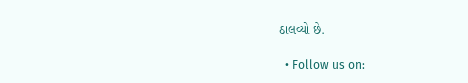ઠાલવ્યો છે.

  • Follow us on: